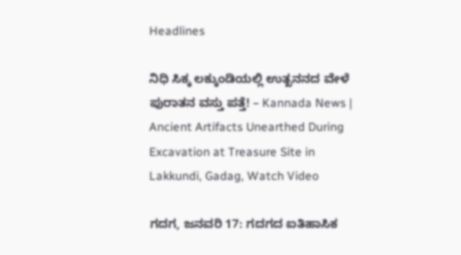Headlines

ನಿಧಿ ಸಿಕ್ಕ ಲಕ್ಕುಂಡಿಯಲ್ಲಿ ಉತ್ಖನನದ ವೇಳೆ ಪುರಾತನ ವಸ್ತು ಪತ್ತೆ! – Kannada News | Ancient Artifacts Unearthed During Excavation at Treasure Site in Lakkundi, Gadag, Watch Video

ಗದಗ, ಜನವರಿ 17: ಗದಗದ ಐತಿಹಾಸಿಕ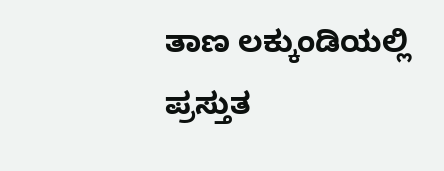ತಾಣ ಲಕ್ಕುಂಡಿಯಲ್ಲಿ ಪ್ರಸ್ತುತ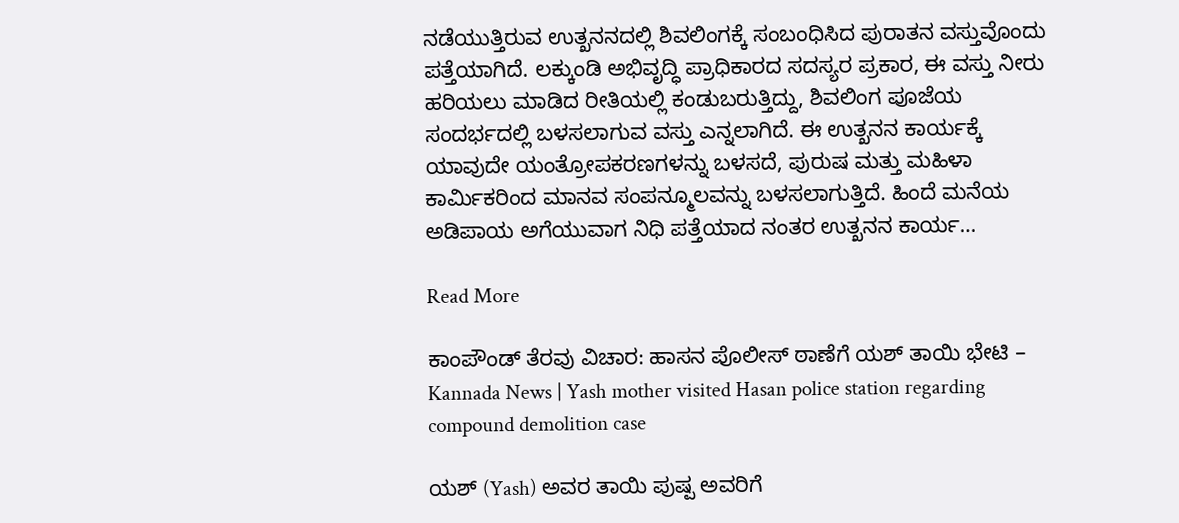ನಡೆಯುತ್ತಿರುವ ಉತ್ಖನನದಲ್ಲಿ ಶಿವಲಿಂಗಕ್ಕೆ ಸಂಬಂಧಿಸಿದ ಪುರಾತನ ವಸ್ತುವೊಂದು ಪತ್ತೆಯಾಗಿದೆ. ಲಕ್ಕುಂಡಿ ಅಭಿವೃದ್ಧಿ ಪ್ರಾಧಿಕಾರದ ಸದಸ್ಯರ ಪ್ರಕಾರ, ಈ ವಸ್ತು ನೀರು ಹರಿಯಲು ಮಾಡಿದ ರೀತಿಯಲ್ಲಿ ಕಂಡುಬರುತ್ತಿದ್ದು, ಶಿವಲಿಂಗ ಪೂಜೆಯ ಸಂದರ್ಭದಲ್ಲಿ ಬಳಸಲಾಗುವ ವಸ್ತು ಎನ್ನಲಾಗಿದೆ. ಈ ಉತ್ಖನನ ಕಾರ್ಯಕ್ಕೆ ಯಾವುದೇ ಯಂತ್ರೋಪಕರಣಗಳನ್ನು ಬಳಸದೆ, ಪುರುಷ ಮತ್ತು ಮಹಿಳಾ ಕಾರ್ಮಿಕರಿಂದ ಮಾನವ ಸಂಪನ್ಮೂಲವನ್ನು ಬಳಸಲಾಗುತ್ತಿದೆ. ಹಿಂದೆ ಮನೆಯ ಅಡಿಪಾಯ ಅಗೆಯುವಾಗ ನಿಧಿ ಪತ್ತೆಯಾದ ನಂತರ ಉತ್ಖನನ ಕಾರ್ಯ…

Read More

ಕಾಂಪೌಂಡ್ ತೆರವು ವಿಚಾರ: ಹಾಸನ ಪೊಲೀಸ್ ಠಾಣೆಗೆ ಯಶ್ ತಾಯಿ ಭೇಟಿ – Kannada News | Yash mother visited Hasan police station regarding compound demolition case

ಯಶ್ (Yash) ಅವರ ತಾಯಿ ಪುಷ್ಪ ಅವರಿಗೆ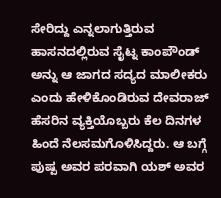ಸೇರಿದ್ದು ಎನ್ನಲಾಗುತ್ತಿರುವ ಹಾಸನದಲ್ಲಿರುವ ಸೈಟ್ನ ಕಾಂಪೌಂಡ್ ಅನ್ನು ಆ ಜಾಗದ ಸದ್ಯದ ಮಾಲೀಕರು ಎಂದು ಹೇಳಿಕೊಂಡಿರುವ ದೇವರಾಜ್ ಹೆಸರಿನ ವ್ಯಕ್ತಿಯೊಬ್ಬರು ಕೆಲ ದಿನಗಳ ಹಿಂದೆ ನೆಲಸಮಗೊಳಿಸಿದ್ದರು. ಆ ಬಗ್ಗೆ ಪುಷ್ಪ ಅವರ ಪರವಾಗಿ ಯಶ್ ಅವರ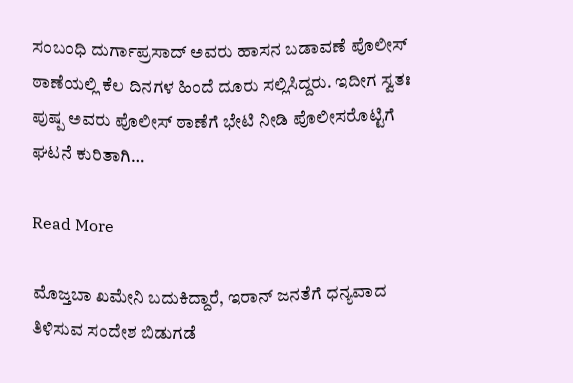ಸಂಬಂಧಿ ದುರ್ಗಾಪ್ರಸಾದ್ ಅವರು ಹಾಸನ ಬಡಾವಣೆ ಪೊಲೀಸ್ ಠಾಣೆಯಲ್ಲಿ ಕೆಲ ದಿನಗಳ ಹಿಂದೆ ದೂರು ಸಲ್ಲಿಸಿದ್ದರು. ಇದೀಗ ಸ್ವತಃ ಪುಷ್ಪ ಅವರು ಪೊಲೀಸ್ ಠಾಣೆಗೆ ಭೇಟಿ ನೀಡಿ ಪೊಲೀಸರೊಟ್ಟಿಗೆ ಘಟನೆ ಕುರಿತಾಗಿ…

Read More

ಮೊಜ್ತಬಾ ಖಮೇನಿ ಬದುಕಿದ್ದಾರೆ, ಇರಾನ್ ಜನತೆಗೆ ಧನ್ಯವಾದ ತಿಳಿಸುವ ಸಂದೇಶ ಬಿಡುಗಡೆ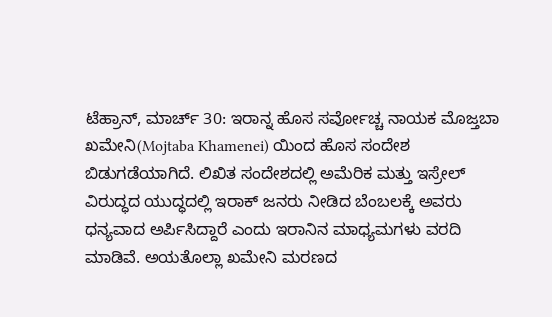ಟೆಹ್ರಾನ್, ಮಾರ್ಚ್ 30: ಇರಾನ್ನ ಹೊಸ ಸರ್ವೋಚ್ಚ ನಾಯಕ ಮೊಜ್ತಬಾ ಖಮೇನಿ(Mojtaba Khamenei) ಯಿಂದ ಹೊಸ ಸಂದೇಶ ಬಿಡುಗಡೆಯಾಗಿದೆ. ಲಿಖಿತ ಸಂದೇಶದಲ್ಲಿ ಅಮೆರಿಕ ಮತ್ತು ಇಸ್ರೇಲ್ ವಿರುದ್ಧದ ಯುದ್ಧದಲ್ಲಿ ಇರಾಕ್ ಜನರು ನೀಡಿದ ಬೆಂಬಲಕ್ಕೆ ಅವರು ಧನ್ಯವಾದ ಅರ್ಪಿಸಿದ್ದಾರೆ ಎಂದು ಇರಾನಿನ ಮಾಧ್ಯಮಗಳು ವರದಿ ಮಾಡಿವೆ. ಅಯತೊಲ್ಲಾ ಖಮೇನಿ ಮರಣದ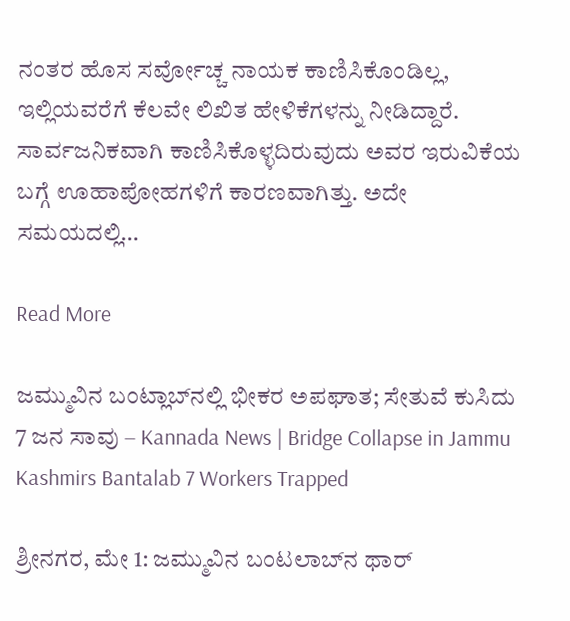ನಂತರ ಹೊಸ ಸರ್ವೋಚ್ಚ ನಾಯಕ ಕಾಣಿಸಿಕೊಂಡಿಲ್ಲ, ಇಲ್ಲಿಯವರೆಗೆ ಕೆಲವೇ ಲಿಖಿತ ಹೇಳಿಕೆಗಳನ್ನು ನೀಡಿದ್ದಾರೆ. ಸಾರ್ವಜನಿಕವಾಗಿ ಕಾಣಿಸಿಕೊಳ್ಳದಿರುವುದು ಅವರ ಇರುವಿಕೆಯ ಬಗ್ಗೆ ಊಹಾಪೋಹಗಳಿಗೆ ಕಾರಣವಾಗಿತ್ತು. ಅದೇ ಸಮಯದಲ್ಲಿ…

Read More

ಜಮ್ಮುವಿನ ಬಂಟ್ಲಾಬ್‌ನಲ್ಲಿ ಭೀಕರ ಅಪಘಾತ; ಸೇತುವೆ ಕುಸಿದು 7 ಜನ ಸಾವು – Kannada News | Bridge Collapse in Jammu Kashmirs Bantalab 7 Workers Trapped

ಶ್ರೀನಗರ, ಮೇ 1: ಜಮ್ಮುವಿನ ಬಂಟಲಾಬ್‌ನ ಥಾರ್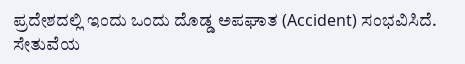ಪ್ರದೇಶದಲ್ಲಿ ಇಂದು ಒಂದು ದೊಡ್ಡ ಅಪಘಾತ (Accident) ಸಂಭವಿಸಿದೆ. ಸೇತುವೆಯ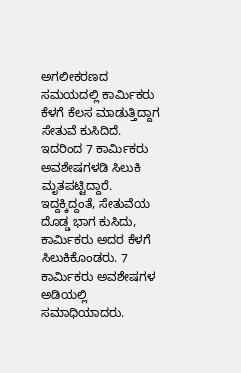ಅಗಲೀಕರಣದ ಸಮಯದಲ್ಲಿ ಕಾರ್ಮಿಕರು ಕೆಳಗೆ ಕೆಲಸ ಮಾಡುತ್ತಿದ್ದಾಗ ಸೇತುವೆ ಕುಸಿದಿದೆ. ಇದರಿಂದ 7 ಕಾರ್ಮಿಕರು ಅವಶೇಷಗಳಡಿ ಸಿಲುಕಿ ಮೃತಪಟ್ಟಿದ್ದಾರೆ. ಇದ್ದಕ್ಕಿದ್ದಂತೆ, ಸೇತುವೆಯ ದೊಡ್ಡ ಭಾಗ ಕುಸಿದು, ಕಾರ್ಮಿಕರು ಅದರ ಕೆಳಗೆ ಸಿಲುಕಿಕೊಂಡರು. 7 ಕಾರ್ಮಿಕರು ಅವಶೇಷಗಳ ಅಡಿಯಲ್ಲಿ ಸಮಾಧಿಯಾದರು.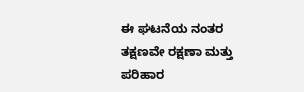ಈ ಘಟನೆಯ ನಂತರ ತಕ್ಷಣವೇ ರಕ್ಷಣಾ ಮತ್ತು ಪರಿಹಾರ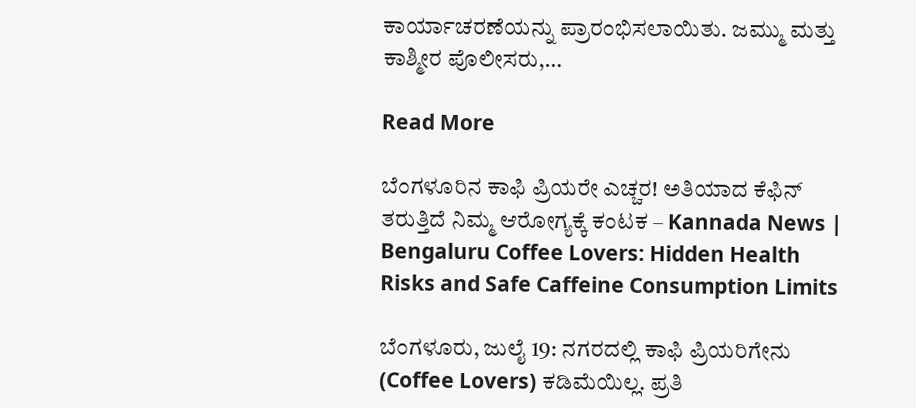ಕಾರ್ಯಾಚರಣೆಯನ್ನು ಪ್ರಾರಂಭಿಸಲಾಯಿತು. ಜಮ್ಮು ಮತ್ತು ಕಾಶ್ಮೀರ ಪೊಲೀಸರು,…

Read More

ಬೆಂಗಳೂರಿನ ಕಾಫಿ ಪ್ರಿಯರೇ ಎಚ್ಚರ! ಅತಿಯಾದ ಕೆಫಿನ್ ತರುತ್ತಿದೆ ನಿಮ್ಮ ಆರೋಗ್ಯಕ್ಕೆ ಕಂಟಕ – Kannada News | Bengaluru Coffee Lovers: Hidden Health Risks and Safe Caffeine Consumption Limits

ಬೆಂಗಳೂರು, ಜುಲೈ 19: ನಗರದಲ್ಲಿ ಕಾಫಿ ಪ್ರಿಯರಿಗೇನು (Coffee Lovers) ಕಡಿಮೆಯಿಲ್ಲ. ಪ್ರತಿ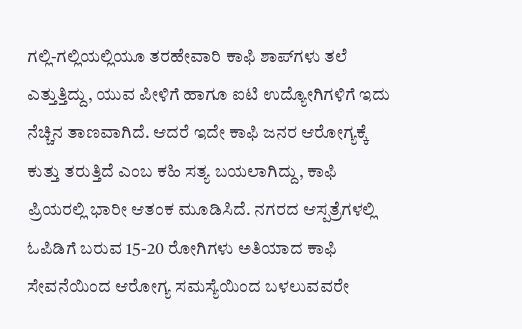ಗಲ್ಲಿ-ಗಲ್ಲಿಯಲ್ಲಿಯೂ ತರಹೇವಾರಿ ಕಾಫಿ ಶಾಪ್‌ಗಳು ತಲೆ ಎತ್ತುತ್ತಿದ್ದು, ಯುವ ಪೀಳಿಗೆ ಹಾಗೂ ಐಟಿ ಉದ್ಯೋಗಿಗಳಿಗೆ ಇದು ನೆಚ್ಚಿನ ತಾಣವಾಗಿದೆ. ಆದರೆ ಇದೇ ಕಾಫಿ ಜನರ ಆರೋಗ್ಯಕ್ಕೆ ಕುತ್ತು ತರುತ್ತಿದೆ ಎಂಬ ಕಹಿ ಸತ್ಯ ಬಯಲಾಗಿದ್ದು, ಕಾಫಿ ಪ್ರಿಯರಲ್ಲಿ ಭಾರೀ ಆತಂಕ ಮೂಡಿಸಿದೆ. ನಗರದ ಆಸ್ಪತ್ರೆಗಳಲ್ಲಿ ಓಪಿಡಿಗೆ ಬರುವ 15-20 ರೋಗಿಗಳು ಅತಿಯಾದ ಕಾಫಿ ಸೇವನೆಯಿಂದ ಆರೋಗ್ಯ ಸಮಸ್ಯೆಯಿಂದ ಬಳಲುವವರೇ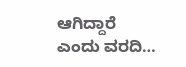ಆಗಿದ್ದಾರೆ ಎಂದು ವರದಿ…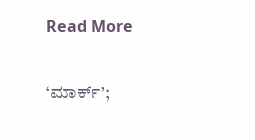Read More

‘ಮಾರ್ಕ್’;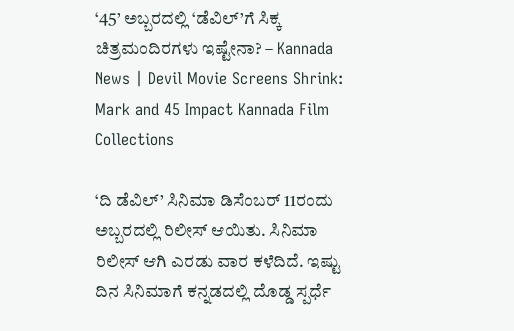‘45’ ಅಬ್ಬರದಲ್ಲಿ ‘ಡೆವಿಲ್’ಗೆ ಸಿಕ್ಕ ಚಿತ್ರಮಂದಿರಗಳು ಇಷ್ಟೇನಾ? – Kannada News | Devil Movie Screens Shrink: Mark and 45 Impact Kannada Film Collections

‘ದಿ ಡೆವಿಲ್’ ಸಿನಿಮಾ ಡಿಸೆಂಬರ್ 11ರಂದು ಅಬ್ಬರದಲ್ಲಿ ರಿಲೀಸ್ ಆಯಿತು. ಸಿನಿಮಾ ರಿಲೀಸ್ ಆಗಿ ಎರಡು ವಾರ ಕಳೆದಿದೆ. ಇಷ್ಟು ದಿನ ಸಿನಿಮಾಗೆ ಕನ್ನಡದಲ್ಲಿ ದೊಡ್ಡ ಸ್ಪರ್ಧೆ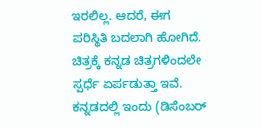ಇರಲಿಲ್ಲ. ಆದರೆ, ಈಗ ಪರಿಸ್ಥಿತಿ ಬದಲಾಗಿ ಹೋಗಿದೆ. ಚಿತ್ರಕ್ಕೆ ಕನ್ನಡ ಚಿತ್ರಗಳಿಂದಲೇ ಸ್ಪರ್ಧೆ ಏರ್ಪಡುತ್ತಾ ಇವೆ. ಕನ್ನಡದಲ್ಲಿ ಇಂದು (ಡಿಸೆಂಬರ್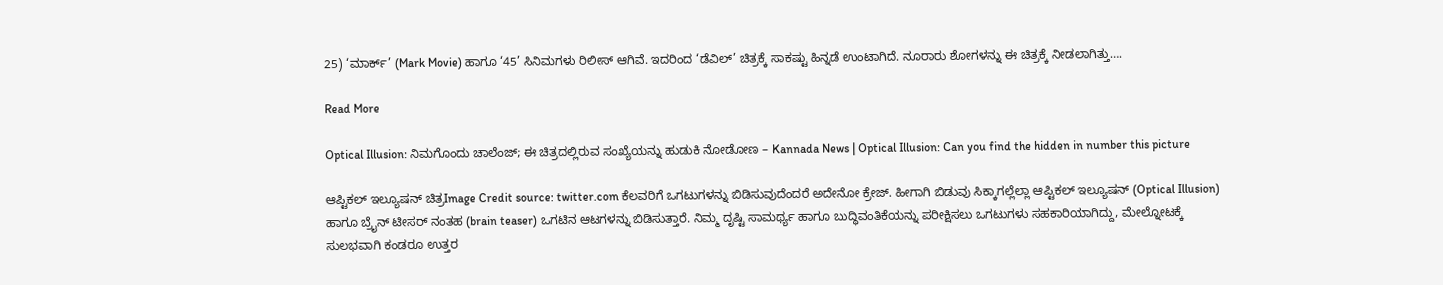25) ‘ಮಾರ್ಕ್’ (Mark Movie) ಹಾಗೂ ‘45’ ಸಿನಿಮಗಳು ರಿಲೀಸ್ ಆಗಿವೆ. ಇದರಿಂದ ‘ಡೆವಿಲ್’ ಚಿತ್ರಕ್ಕೆ ಸಾಕಷ್ಟು ಹಿನ್ನಡೆ ಉಂಟಾಗಿದೆ. ನೂರಾರು ಶೋಗಳನ್ನು ಈ ಚಿತ್ರಕ್ಕೆ ನೀಡಲಾಗಿತ್ತು….

Read More

Optical Illusion: ನಿಮಗೊಂದು ಚಾಲೆಂಜ್; ಈ ಚಿತ್ರದಲ್ಲಿರುವ ಸಂಖ್ಯೆಯನ್ನು ಹುಡುಕಿ ನೋಡೋಣ – Kannada News | Optical Illusion: Can you find the hidden in number this picture

ಆಪ್ಟಿಕಲ್‌ ಇಲ್ಯೂಷನ್‌ ಚಿತ್ರImage Credit source: twitter.com ಕೆಲವರಿಗೆ ಒಗಟುಗಳನ್ನು ಬಿಡಿಸುವುದೆಂದರೆ ಅದೇನೋ ಕ್ರೇಜ್. ಹೀಗಾಗಿ ಬಿಡುವು ಸಿಕ್ಕಾಗಲ್ಲೆಲ್ಲಾ ಆಪ್ಟಿಕಲ್‌ ಇಲ್ಯೂಷನ್‌ (Optical Illusion) ಹಾಗೂ ಬ್ರೈನ್ ಟೀಸರ್ ನಂತಹ (brain teaser) ಒಗಟಿನ ಆಟಗಳನ್ನು ಬಿಡಿಸುತ್ತಾರೆ. ನಿಮ್ಮ ದೃಷ್ಟಿ ಸಾಮರ್ಥ್ಯ ಹಾಗೂ ಬುದ್ಧಿವಂತಿಕೆಯನ್ನು ಪರೀಕ್ಷಿಸಲು ಒಗಟುಗಳು ಸಹಕಾರಿಯಾಗಿದ್ದು, ಮೇಲ್ನೋಟಕ್ಕೆ ಸುಲಭವಾಗಿ ಕಂಡರೂ ಉತ್ತರ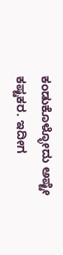ಕಂಡುಕೊಳ್ಳೋದು ಅಷ್ಟೇ ಕಷ್ಟಕರ. ಇದೀಗ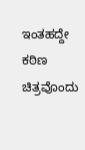ಇಂತಹದ್ದೇ ಕಠಿಣ ಚಿತ್ರವೊಂದು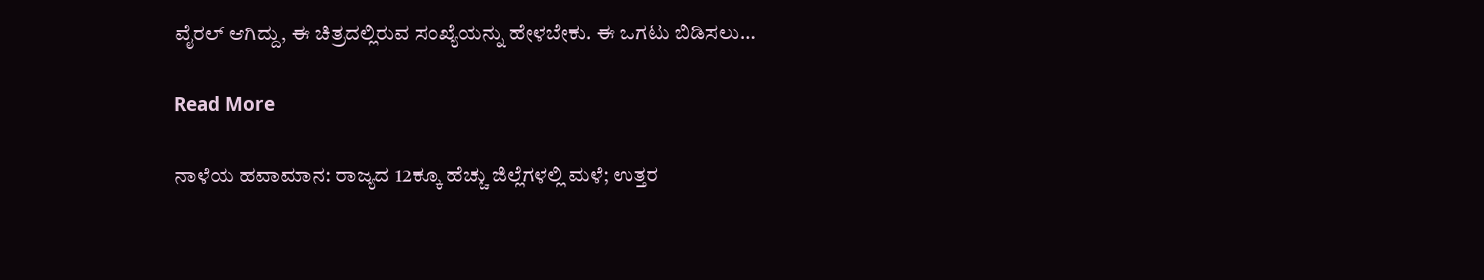ವೈರಲ್ ಆಗಿದ್ದು, ಈ ಚಿತ್ರದಲ್ಲಿರುವ ಸಂಖ್ಯೆಯನ್ನು ಹೇಳಬೇಕು. ಈ ಒಗಟು ಬಿಡಿಸಲು…

Read More

ನಾಳೆಯ ಹವಾಮಾನ: ರಾಜ್ಯದ 12ಕ್ಕೂ ಹೆಚ್ಚು ಜಿಲ್ಲೆಗಳಲ್ಲಿ ಮಳೆ; ಉತ್ತರ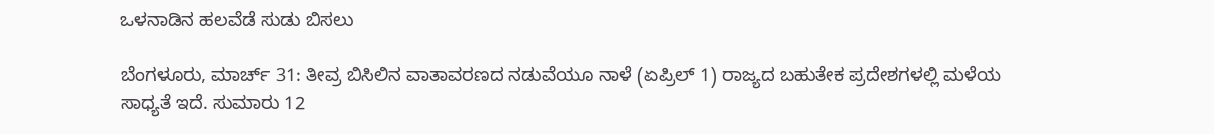ಒಳನಾಡಿನ ಹಲವೆಡೆ ಸುಡು ಬಿಸಲು

ಬೆಂಗಳೂರು, ಮಾರ್ಚ್ 31: ತೀವ್ರ ಬಿಸಿಲಿನ ವಾತಾವರಣದ ನಡುವೆಯೂ ನಾಳೆ (ಏಪ್ರಿಲ್ 1) ರಾಜ್ಯದ ಬಹುತೇಕ ಪ್ರದೇಶಗಳಲ್ಲಿ ಮಳೆಯ ಸಾಧ್ಯತೆ ಇದೆ. ಸುಮಾರು 12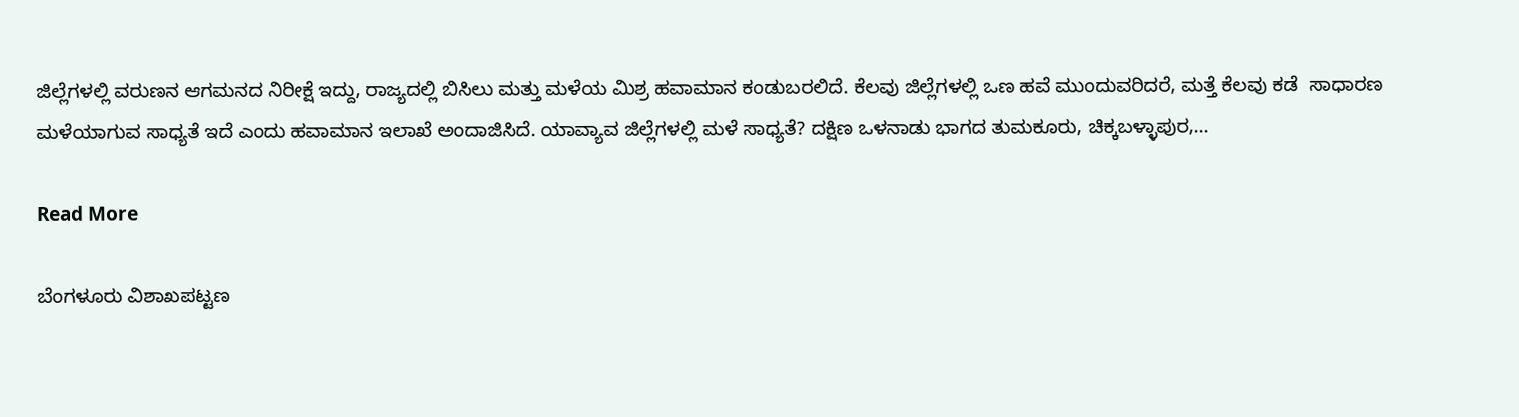ಜಿಲ್ಲೆಗಳಲ್ಲಿ ವರುಣನ ಆಗಮನದ ನಿರೀಕ್ಷೆ ಇದ್ದು, ರಾಜ್ಯದಲ್ಲಿ ಬಿಸಿಲು ಮತ್ತು ಮಳೆಯ ಮಿಶ್ರ ಹವಾಮಾನ ಕಂಡುಬರಲಿದೆ. ಕೆಲವು ಜಿಲ್ಲೆಗಳಲ್ಲಿ ಒಣ ಹವೆ ಮುಂದುವರಿದರೆ, ಮತ್ತೆ ಕೆಲವು ಕಡೆ  ಸಾಧಾರಣ ಮಳೆಯಾಗುವ ಸಾಧ್ಯತೆ ಇದೆ ಎಂದು ಹವಾಮಾನ ಇಲಾಖೆ ಅಂದಾಜಿಸಿದೆ. ಯಾವ್ಯಾವ ಜಿಲ್ಲೆಗಳಲ್ಲಿ ಮಳೆ ಸಾಧ್ಯತೆ? ದಕ್ಷಿಣ ಒಳನಾಡು ಭಾಗದ ತುಮಕೂರು, ಚಿಕ್ಕಬಳ್ಳಾಪುರ,…

Read More

ಬೆಂಗಳೂರು ವಿಶಾಖಪಟ್ಟಣ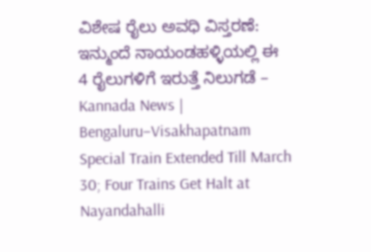ವಿಶೇಷ ರೈಲು ಅವಧಿ ವಿಸ್ತರಣೆ: ಇನ್ಮುಂದೆ ನಾಯಂಡಹಳ್ಳಿಯಲ್ಲಿ ಈ 4 ರೈಲುಗಳಿಗೆ ಇರುತ್ತೆ ನಿಲುಗಡೆ – Kannada News | Bengaluru–Visakhapatnam Special Train Extended Till March 30; Four Trains Get Halt at Nayandahalli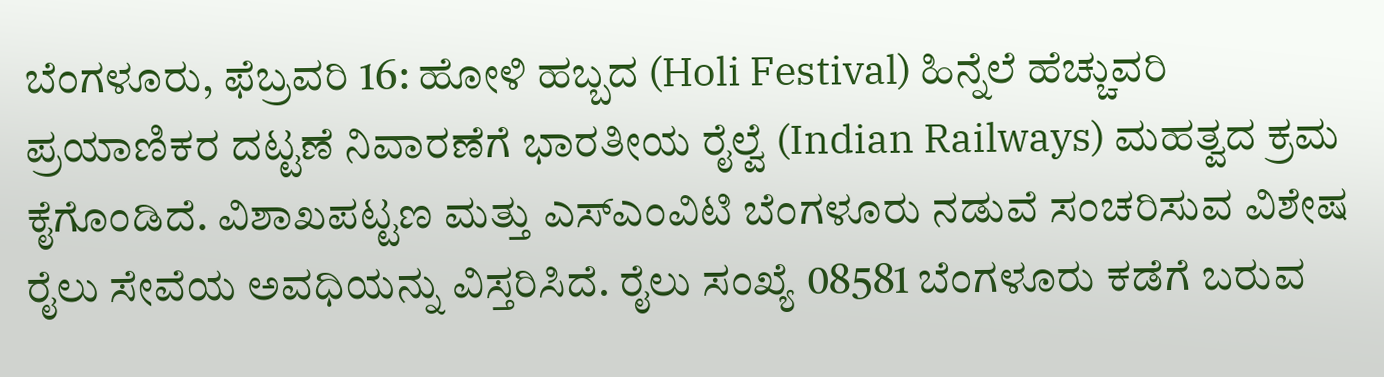ಬೆಂಗಳೂರು, ಫೆಬ್ರವರಿ 16: ಹೋಳಿ ಹಬ್ಬದ (Holi Festival) ಹಿನ್ನೆಲೆ ಹೆಚ್ಚುವರಿ ಪ್ರಯಾಣಿಕರ ದಟ್ಟಣೆ ನಿವಾರಣೆಗೆ ಭಾರತೀಯ ರೈಲ್ವೆ (Indian Railways) ಮಹತ್ವದ ಕ್ರಮ ಕೈಗೊಂಡಿದೆ. ವಿಶಾಖಪಟ್ಟಣ ಮತ್ತು ಎಸ್ಎಂವಿಟಿ ಬೆಂಗಳೂರು ನಡುವೆ ಸಂಚರಿಸುವ ವಿಶೇಷ ರೈಲು ಸೇವೆಯ ಅವಧಿಯನ್ನು ವಿಸ್ತರಿಸಿದೆ. ರೈಲು ಸಂಖ್ಯೆ 08581 ಬೆಂಗಳೂರು ಕಡೆಗೆ ಬರುವ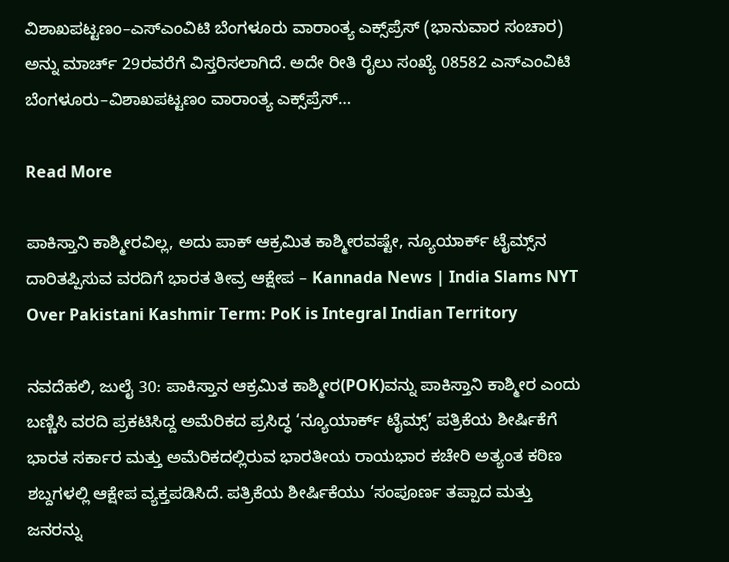ವಿಶಾಖಪಟ್ಟಣಂ–ಎಸ್‌ಎಂವಿಟಿ ಬೆಂಗಳೂರು ವಾರಾಂತ್ಯ ಎಕ್ಸ್‌ಪ್ರೆಸ್‌ (ಭಾನುವಾರ ಸಂಚಾರ) ಅನ್ನು ಮಾರ್ಚ್ 29ರವರೆಗೆ ವಿಸ್ತರಿಸಲಾಗಿದೆ. ಅದೇ ರೀತಿ ರೈಲು ಸಂಖ್ಯೆ 08582 ಎಸ್‌ಎಂವಿಟಿ ಬೆಂಗಳೂರು–ವಿಶಾಖಪಟ್ಟಣಂ ವಾರಾಂತ್ಯ ಎಕ್ಸ್‌ಪ್ರೆಸ್‌…

Read More

ಪಾಕಿಸ್ತಾನಿ ಕಾಶ್ಮೀರವಿಲ್ಲ, ಅದು ಪಾಕ್ ಆಕ್ರಮಿತ ಕಾಶ್ಮೀರವಷ್ಟೇ, ನ್ಯೂಯಾರ್ಕ್ ಟೈಮ್ಸ್‌ನ ದಾರಿತಪ್ಪಿಸುವ ವರದಿಗೆ ಭಾರತ ತೀವ್ರ ಆಕ್ಷೇಪ – Kannada News | India Slams NYT Over Pakistani Kashmir Term: PoK is Integral Indian Territory

ನವದೆಹಲಿ, ಜುಲೈ 30: ಪಾಕಿಸ್ತಾನ ಆಕ್ರಮಿತ ಕಾಶ್ಮೀರ(POK)ವನ್ನು ಪಾಕಿಸ್ತಾನಿ ಕಾಶ್ಮೀರ ಎಂದು ಬಣ್ಣಿಸಿ ವರದಿ ಪ್ರಕಟಿಸಿದ್ದ ಅಮೆರಿಕದ ಪ್ರಸಿದ್ಧ ‘ನ್ಯೂಯಾರ್ಕ್ ಟೈಮ್ಸ್’ ಪತ್ರಿಕೆಯ ಶೀರ್ಷಿಕೆಗೆ ಭಾರತ ಸರ್ಕಾರ ಮತ್ತು ಅಮೆರಿಕದಲ್ಲಿರುವ ಭಾರತೀಯ ರಾಯಭಾರ ಕಚೇರಿ ಅತ್ಯಂತ ಕಠಿಣ ಶಬ್ದಗಳಲ್ಲಿ ಆಕ್ಷೇಪ ವ್ಯಕ್ತಪಡಿಸಿದೆ. ಪತ್ರಿಕೆಯ ಶೀರ್ಷಿಕೆಯು ‘ಸಂಪೂರ್ಣ ತಪ್ಪಾದ ಮತ್ತು ಜನರನ್ನು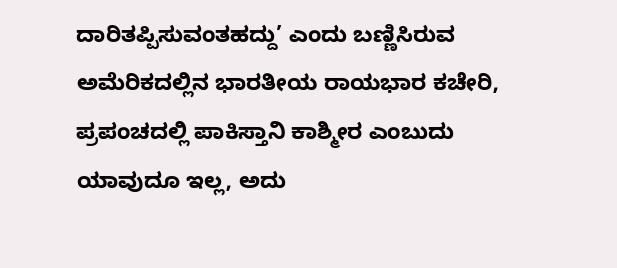ದಾರಿತಪ್ಪಿಸುವಂತಹದ್ದು’ ಎಂದು ಬಣ್ಣಿಸಿರುವ ಅಮೆರಿಕದಲ್ಲಿನ ಭಾರತೀಯ ರಾಯಭಾರ ಕಚೇರಿ, ಪ್ರಪಂಚದಲ್ಲಿ ಪಾಕಿಸ್ತಾನಿ ಕಾಶ್ಮೀರ ಎಂಬುದು ಯಾವುದೂ ಇಲ್ಲ, ಅದು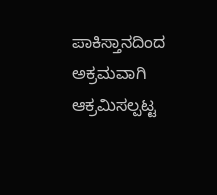ಪಾಕಿಸ್ತಾನದಿಂದ ಅಕ್ರಮವಾಗಿ ಆಕ್ರಮಿಸಲ್ಪಟ್ಟ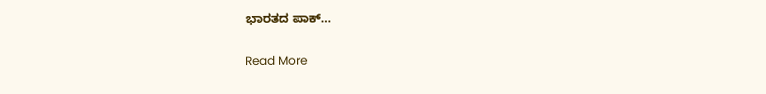ಭಾರತದ ಪಾಕ್…

Read More